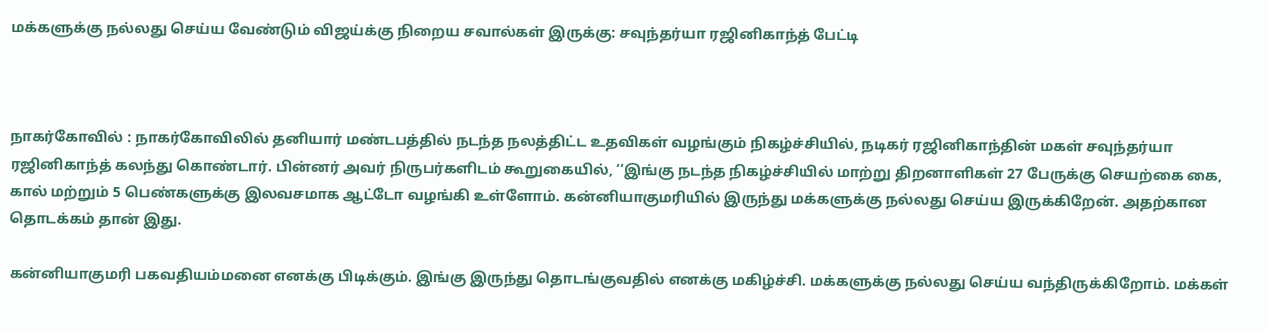மக்களுக்கு நல்லது செய்ய வேண்டும் விஜய்க்கு நிறைய சவால்கள் இருக்கு: சவுந்தர்யா ரஜினிகாந்த் பேட்டி



நாகர்கோவில் : நாகர்கோவிலில் தனியார் மண்டபத்தில் நடந்த நலத்திட்ட உதவிகள் வழங்கும் நிகழ்ச்சியில், நடிகர் ரஜினிகாந்தின் மகள் சவுந்தர்யா ரஜினிகாந்த் கலந்து கொண்டார். பின்னர் அவர் நிருபர்களிடம் கூறுகையில், ‘‘இங்கு நடந்த நிகழ்ச்சியில் மாற்று திறனாளிகள் 27 பேருக்கு செயற்கை கை, கால் மற்றும் 5 பெண்களுக்கு இலவசமாக ஆட்டோ வழங்கி உள்ளோம். கன்னியாகுமரியில் இருந்து மக்களுக்கு நல்லது செய்ய இருக்கிறேன். அதற்கான தொடக்கம் தான் இது.

கன்னியாகுமரி பகவதியம்மனை எனக்கு பிடிக்கும். இங்கு இருந்து தொடங்குவதில் எனக்கு மகிழ்ச்சி. மக்களுக்கு நல்லது செய்ய வந்திருக்கிறோம். மக்கள்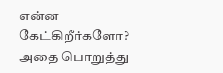என்ன கேட்கிறீர்களோ? அதை பொறுத்து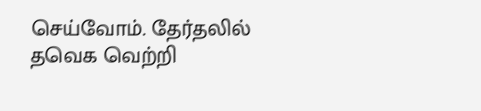செய்வோம். தேர்தலில் தவெக வெற்றி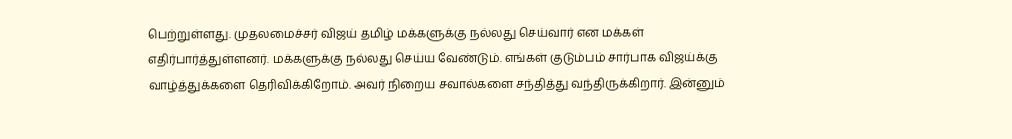பெற்றுள்ளது. முதலமைச்சர் விஜய் தமிழ் மக்களுக்கு நல்லது செய்வார் என மக்கள் எதிர்பார்த்துள்ளனர். மக்களுக்கு நல்லது செய்ய வேண்டும். எங்கள் குடும்பம் சார்பாக விஜய்க்கு வாழ்த்துக்களை தெரிவிக்கிறோம். அவர் நிறைய சவால்களை சந்தித்து வந்திருக்கிறார். இன்னும்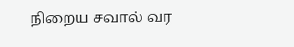நிறைய சவால் வர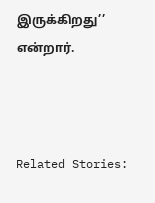இருக்கிறது’’ என்றார்.



Related Stories: